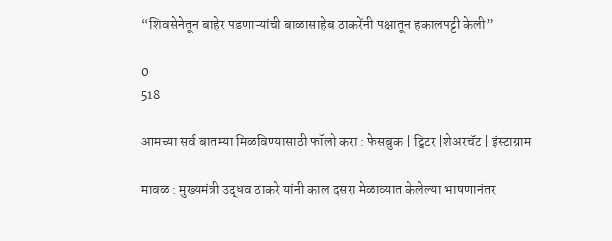“शिवसेनेतून बाहेर पडणाऱ्यांची बाळासाहेब ठाकरेंनी पक्षातून हकालपट्टी केली”

0
518

आमच्या सर्व बातम्या मिळविण्यासाठी फॉलो करा : फेसबुक | ट्विटर |शेअरचॅट | इंस्टाग्राम

मावळ : मुख्यमंत्री उद्धव ठाकरे यांनी काल दसरा मेळाव्यात केलेल्या भाषणानंतर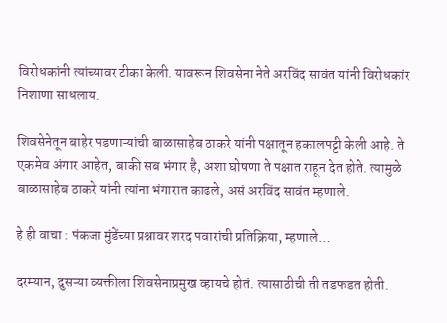विरोधकांनी त्यांच्यावर टीका केली. यावरून शिवसेना नेते अरविंद सावंत यांनी विरोधकांर निशाणा साधलाय.

शिवसेनेतून बाहेर पडणाऱ्यांची बाळासाहेब ठाकरे यांनी पक्षातून हकालपट्टी केली आहे. ते एकमेव अंगार आहेत, बाकी सब भंगार है, अशा घोषणा ते पक्षात राहून देत होते. त्यामुळे बाळासाहेब ठाकरे यांनी त्यांना भंगारात काढले, असं अरविंद सावंत म्हणाले.

हे ही वाचा : पंकजा मुंडेंच्या प्रश्नावर शरद पवारांची प्रतिक्रिया, म्हणाले…

दरम्यान, दुसऱ्या व्यक्तीला शिवसेनाप्रमुख व्हायचे होतं. त्यासाठीची ती तडफडत होती.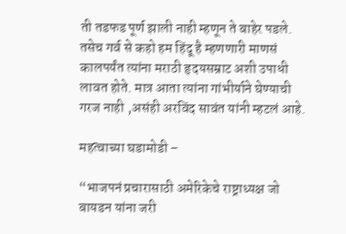ती तडफड पूर्ण झाली नाही म्हणून ते बाहेर पडले. तसेच गर्व से कहो हम हिंदू है म्हणणारी माणसं कालपर्यंत त्यांना मराठी हृदयसम्राट अशी उपाधी लावत होते. मात्र आता त्यांना गांभीर्याने घेण्याची गरज नाही ,असंही अरविंद सावंत यांनी म्हटलं आहे.

महत्वाच्या घडामोडी –

“भाजपनं प्रचारासाठी अमेरिकेचे राष्ट्राध्यक्ष जो बायडन यांना जरी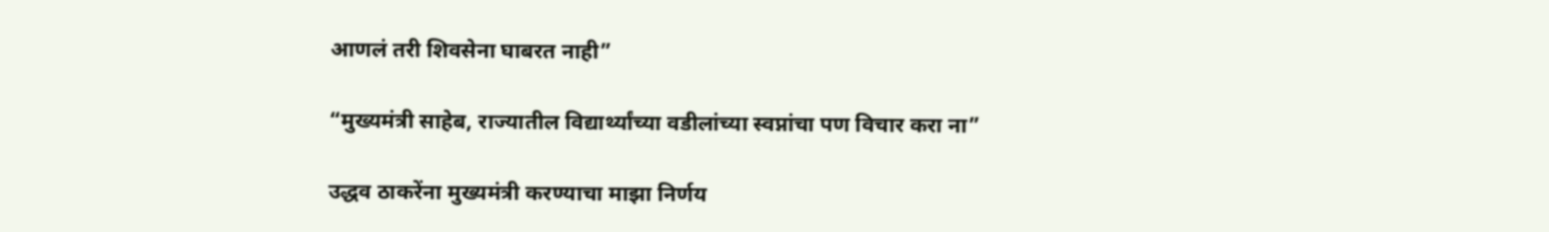आणलं तरी शिवसेना घाबरत नाही”

“मुख्यमंत्री साहेब, राज्यातील विद्यार्थ्यांच्या वडीलांच्या स्वप्नांचा पण विचार करा ना”

उद्धव ठाकरेंना मुख्यमंत्री करण्याचा माझा निर्णय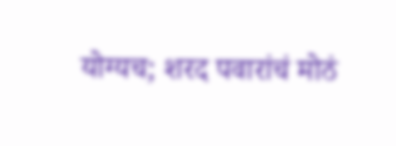योग्यच; शरद पवारांचं मोठं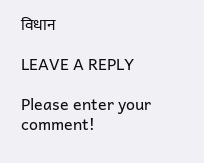विधान

LEAVE A REPLY

Please enter your comment!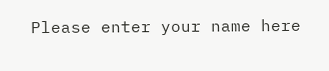Please enter your name here